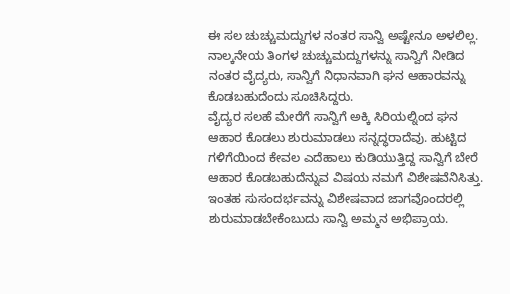ಈ ಸಲ ಚುಚ್ಚುಮದ್ದುಗಳ ನಂತರ ಸಾನ್ವಿ ಅಷ್ಟೇನೂ ಅಳಲಿಲ್ಲ.
ನಾಲ್ಕನೇಯ ತಿಂಗಳ ಚುಚ್ಚುಮದ್ದುಗಳನ್ನು ಸಾನ್ವಿಗೆ ನೀಡಿದ ನಂತರ ವೈದ್ಯರು, ಸಾನ್ವಿಗೆ ನಿಧಾನವಾಗಿ ಘನ ಆಹಾರವನ್ನು ಕೊಡಬಹುದೆಂದು ಸೂಚಿಸಿದ್ದರು.
ವೈದ್ಯರ ಸಲಹೆ ಮೇರೆಗೆ ಸಾನ್ವಿಗೆ ಅಕ್ಕಿ ಸಿರಿಯಲ್ನಿಂದ ಘನ ಆಹಾರ ಕೊಡಲು ಶುರುಮಾಡಲು ಸನ್ನದ್ಧರಾದೆವು. ಹುಟ್ಟಿದ ಗಳಿಗೆಯಿಂದ ಕೇವಲ ಎದೆಹಾಲು ಕುಡಿಯುತ್ತಿದ್ದ ಸಾನ್ವಿಗೆ ಬೇರೆ ಆಹಾರ ಕೊಡಬಹುದೆನ್ನುವ ವಿಷಯ ನಮಗೆ ವಿಶೇಷವೆನಿಸಿತ್ತು.
ಇಂತಹ ಸುಸಂದರ್ಭವನ್ನು ವಿಶೇಷವಾದ ಜಾಗವೊಂದರಲ್ಲಿ ಶುರುಮಾಡಬೇಕೆಂಬುದು ಸಾನ್ವಿ ಅಮ್ಮನ ಅಭಿಪ್ರಾಯ.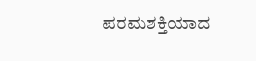ಪರಮಶಕ್ತಿಯಾದ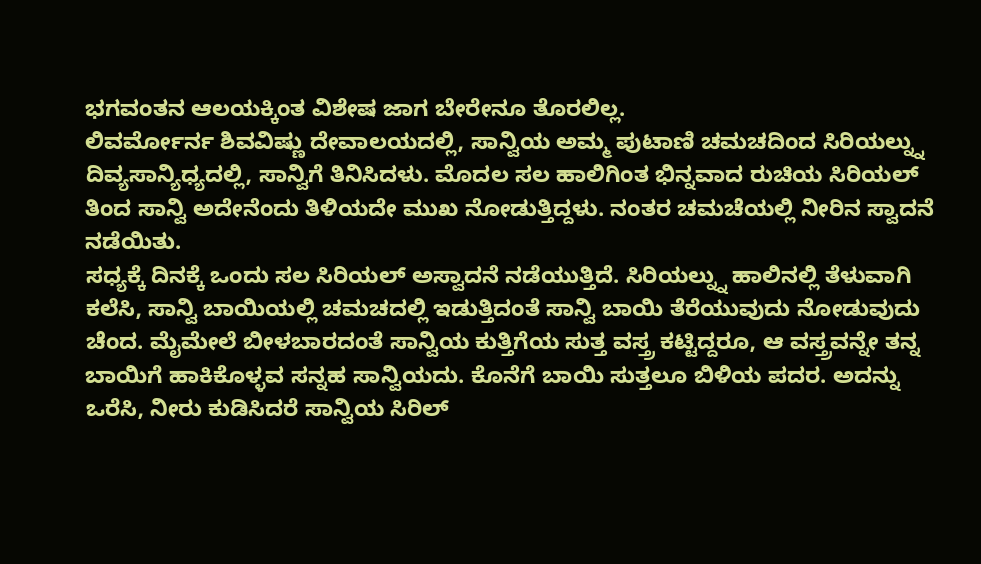ಭಗವಂತನ ಆಲಯಕ್ಕಿಂತ ವಿಶೇಷ ಜಾಗ ಬೇರೇನೂ ತೊರಲಿಲ್ಲ.
ಲಿವರ್ಮೋರ್ನ ಶಿವವಿಷ್ಣು ದೇವಾಲಯದಲ್ಲಿ, ಸಾನ್ವಿಯ ಅಮ್ಮ ಪುಟಾಣಿ ಚಮಚದಿಂದ ಸಿರಿಯಲ್ನ್ನು ದಿವ್ಯಸಾನ್ಯಿಧ್ಯದಲ್ಲಿ, ಸಾನ್ವಿಗೆ ತಿನಿಸಿದಳು. ಮೊದಲ ಸಲ ಹಾಲಿಗಿಂತ ಭಿನ್ನವಾದ ರುಚಿಯ ಸಿರಿಯಲ್ ತಿಂದ ಸಾನ್ವಿ ಅದೇನೆಂದು ತಿಳಿಯದೇ ಮುಖ ನೋಡುತ್ತಿದ್ದಳು. ನಂತರ ಚಮಚೆಯಲ್ಲಿ ನೀರಿನ ಸ್ವಾದನೆ ನಡೆಯಿತು.
ಸಧ್ಯಕ್ಕೆ ದಿನಕ್ಕೆ ಒಂದು ಸಲ ಸಿರಿಯಲ್ ಅಸ್ವಾದನೆ ನಡೆಯುತ್ತಿದೆ. ಸಿರಿಯಲ್ನ್ನು ಹಾಲಿನಲ್ಲಿ ತೆಳುವಾಗಿ ಕಲೆಸಿ, ಸಾನ್ವಿ ಬಾಯಿಯಲ್ಲಿ ಚಮಚದಲ್ಲಿ ಇಡುತ್ತಿದಂತೆ ಸಾನ್ವಿ ಬಾಯಿ ತೆರೆಯುವುದು ನೋಡುವುದು ಚೆಂದ. ಮೈಮೇಲೆ ಬೀಳಬಾರದಂತೆ ಸಾನ್ವಿಯ ಕುತ್ತಿಗೆಯ ಸುತ್ತ ವಸ್ತ್ರ ಕಟ್ಟಿದ್ದರೂ, ಆ ವಸ್ತ್ರವನ್ನೇ ತನ್ನ ಬಾಯಿಗೆ ಹಾಕಿಕೊಳ್ಳವ ಸನ್ನಹ ಸಾನ್ವಿಯದು. ಕೊನೆಗೆ ಬಾಯಿ ಸುತ್ತಲೂ ಬಿಳಿಯ ಪದರ. ಅದನ್ನು ಒರೆಸಿ, ನೀರು ಕುಡಿಸಿದರೆ ಸಾನ್ವಿಯ ಸಿರಿಲ್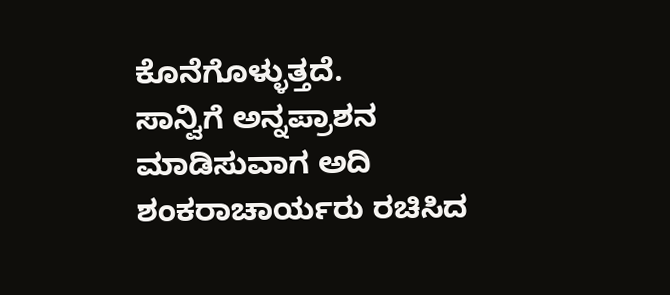ಕೊನೆಗೊಳ್ಳುತ್ತದೆ.
ಸಾನ್ವಿಗೆ ಅನ್ನಪ್ರಾಶನ ಮಾಡಿಸುವಾಗ ಅದಿ ಶಂಕರಾಚಾರ್ಯರು ರಚಿಸಿದ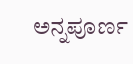ಅನ್ನಪೂರ್ಣ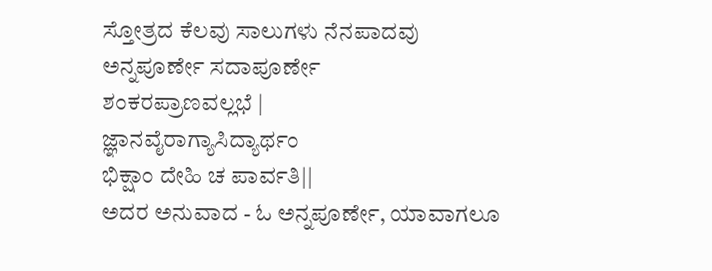ಸ್ತೋತ್ರದ ಕೆಲವು ಸಾಲುಗಳು ನೆನಪಾದವು
ಅನ್ನಪೂರ್ಣೇ ಸದಾಪೂರ್ಣೇ
ಶಂಕರಪ್ರಾಣವಲ್ಲಭೆ |
ಜ್ಞಾನವೈರಾಗ್ಯಾಸಿದ್ಯಾರ್ಥಂ
ಭಿಕ್ಷಾಂ ದೇಹಿ ಚ ಪಾರ್ವತಿ||
ಅದರ ಅನುವಾದ - ಓ ಅನ್ನಪೂರ್ಣೇ, ಯಾವಾಗಲೂ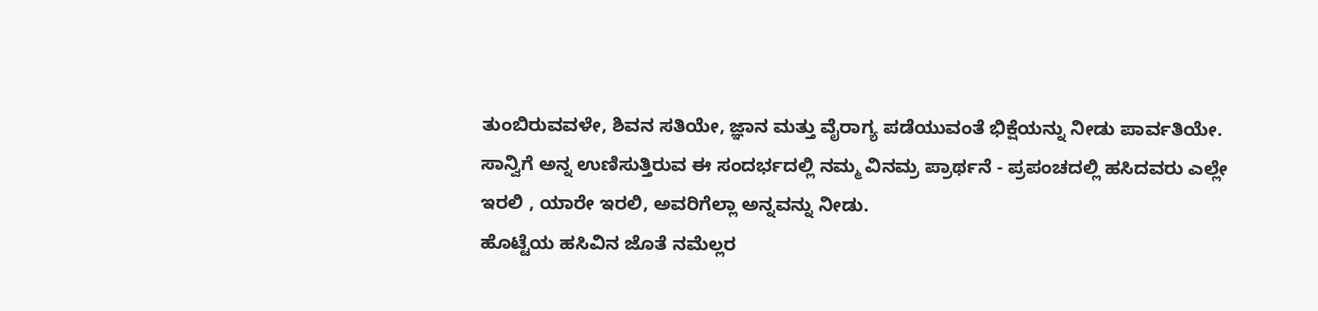ತುಂಬಿರುವವಳೇ, ಶಿವನ ಸತಿಯೇ, ಜ್ಞಾನ ಮತ್ತು ವೈರಾಗ್ಯ ಪಡೆಯುವಂತೆ ಭಿಕ್ಷೆಯನ್ನು ನೀಡು ಪಾರ್ವತಿಯೇ.
ಸಾನ್ವಿಗೆ ಅನ್ನ ಉಣಿಸುತ್ತಿರುವ ಈ ಸಂದರ್ಭದಲ್ಲಿ ನಮ್ಮ ವಿನಮ್ರ ಪ್ರಾರ್ಥನೆ - ಪ್ರಪಂಚದಲ್ಲಿ ಹಸಿದವರು ಎಲ್ಲೇ ಇರಲಿ , ಯಾರೇ ಇರಲಿ, ಅವರಿಗೆಲ್ಲಾ ಅನ್ನವನ್ನು ನೀಡು.
ಹೊಟ್ಟೆಯ ಹಸಿವಿನ ಜೊತೆ ನಮೆಲ್ಲರ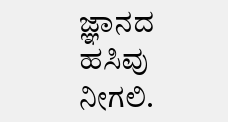ಜ್ಞಾನದ ಹಸಿವು ನೀಗಲಿ.